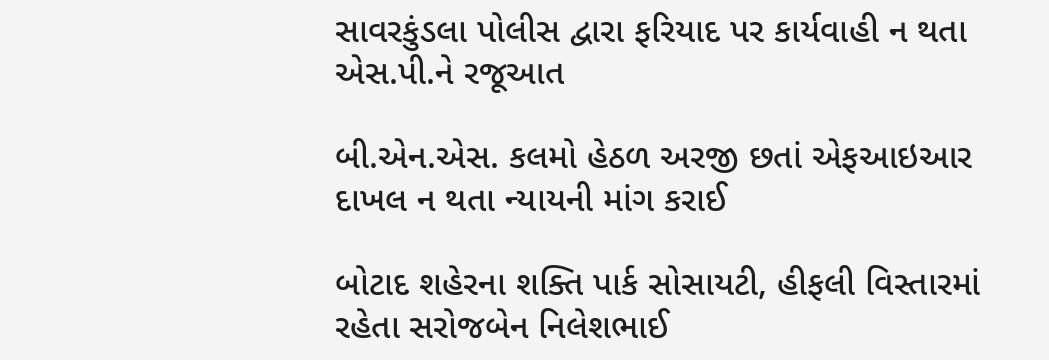સાવરકુંડલા પોલીસ દ્વારા ફરિયાદ પર કાર્યવાહી ન થતા એસ.પી.ને રજૂઆત

બી.એન.એસ. કલમો હેઠળ અરજી છતાં એફઆઇઆર દાખલ ન થતા ન્યાયની માંગ કરાઈ

બોટાદ શહેરના શક્તિ પાર્ક સોસાયટી, હીફલી વિસ્તારમાં રહેતા સરોજબેન નિલેશભાઈ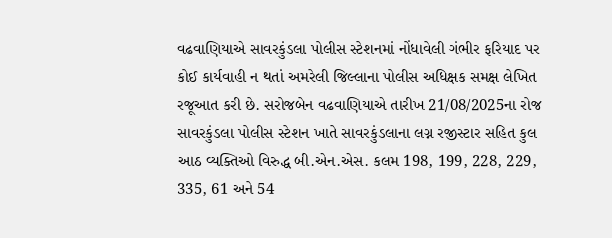વઢવાણિયાએ સાવરકુંડલા પોલીસ સ્ટેશનમાં નોંધાવેલી ગંભીર ફરિયાદ પર કોઈ કાર્યવાહી ન થતાં અમરેલી જિલ્લાના પોલીસ અધિક્ષક સમક્ષ લેખિત રજૂઆત કરી છે. સરોજબેન વઢવાણિયાએ તારીખ 21/08/2025ના રોજ સાવરકુંડલા પોલીસ સ્ટેશન ખાતે સાવરકુંડલાના લગ્ન રજીસ્ટાર સહિત કુલ આઠ વ્યક્તિઓ વિરુદ્ધ બી.એન.એસ. કલમ 198, 199, 228, 229, 335, 61 અને 54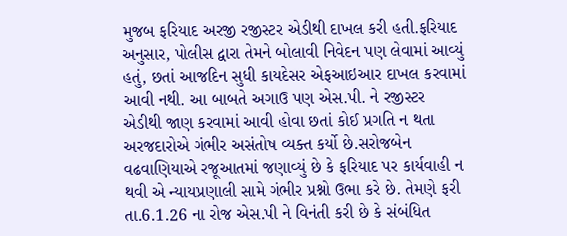મુજબ ફરિયાદ અરજી રજીસ્ટર એડીથી દાખલ કરી હતી.ફરિયાદ અનુસાર, પોલીસ દ્વારા તેમને બોલાવી નિવેદન પણ લેવામાં આવ્યું હતું, છતાં આજદિન સુધી કાયદેસર એફઆઇઆર દાખલ કરવામાં આવી નથી. આ બાબતે અગાઉ પણ એસ.પી. ને રજીસ્ટર એડીથી જાણ કરવામાં આવી હોવા છતાં કોઈ પ્રગતિ ન થતા અરજદારોએ ગંભીર અસંતોષ વ્યક્ત કર્યો છે.સરોજબેન વઢવાણિયાએ રજૂઆતમાં જણાવ્યું છે કે ફરિયાદ પર કાર્યવાહી ન થવી એ ન્યાયપ્રણાલી સામે ગંભીર પ્રશ્નો ઉભા કરે છે. તેમણે ફરી તા.6.1.26 ના રોજ એસ.પી ને વિનંતી કરી છે કે સંબંધિત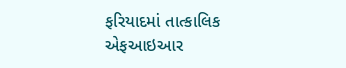ફરિયાદમાં તાત્કાલિક એફઆઇઆર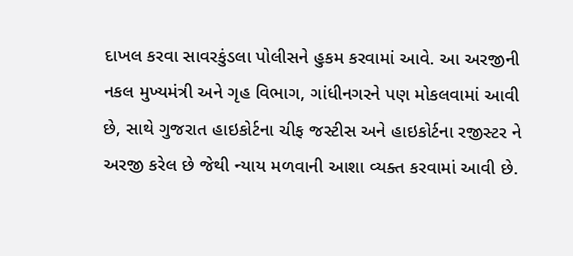દાખલ કરવા સાવરકુંડલા પોલીસને હુકમ કરવામાં આવે. આ અરજીની નકલ મુખ્યમંત્રી અને ગૃહ વિભાગ, ગાંધીનગરને પણ મોકલવામાં આવી છે, સાથે ગુજરાત હાઇકોર્ટના ચીફ જસ્ટીસ અને હાઇકોર્ટના રજીસ્ટર ને અરજી કરેલ છે જેથી ન્યાય મળવાની આશા વ્યક્ત કરવામાં આવી છે.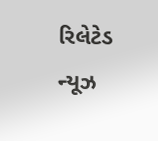રિલેટેડ ન્યૂઝ